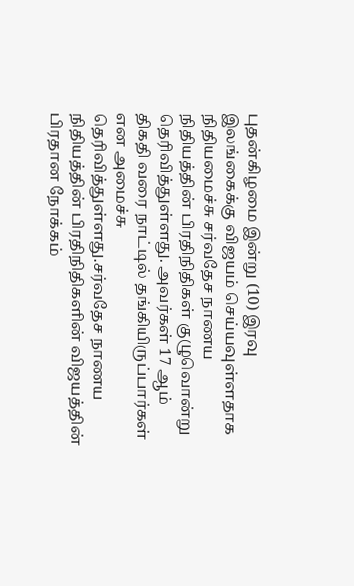புதன்கிழமை இன்று (10) இரவு இலங்கைக்கு விஜயம் செய்யவுள்ளதாக நிதியமைச்சு சர்வதேச நாணய நிதியத்தின் பிரதிநிதிகள் குழுவொன்று தெரிவித்துள்ளது. அவர்கள் 17 ஆம் திகதி வரை நாட்டில் தங்கியிருப்பார்கள் என அமைச்சு தெரிவித்துள்ளது.சர்வதேச நாணய நிதியத்தின் பிரதிநிதிகளின் விஜயத்தின் பிரதான நோக்கம்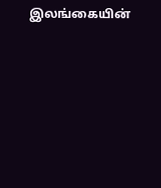இலங்கையின்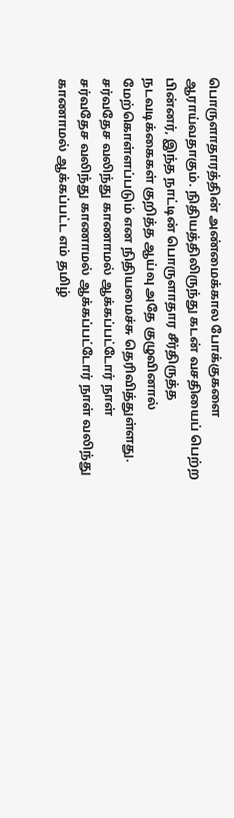பொருளாதாரத்தின் அண்மைக்கால போக்குகளை ஆராய்வதாகும். நிதியத்திலிருந்து கடன் வசதியைப் பெற்ற பின்னர், இந்த நாட்டின் பொருளாதார சீர்திருத்த நடவடிக்கைகள் குறித்த ஆய்வு அதே குழுவினால் மேற்கொள்ளப்படும் என நிதியமைச்சு தெரிவித்துள்ளது.
சர்வதேச வலிந்து காணாமல் ஆக்கப்பட்டோர் நாள்
சர்வதேச வலிந்து காணாமல் ஆக்கப்பட்டோர் நாள் வலிந்து காணாமல் ஆக்கப்பட்ட எம் தமிழ்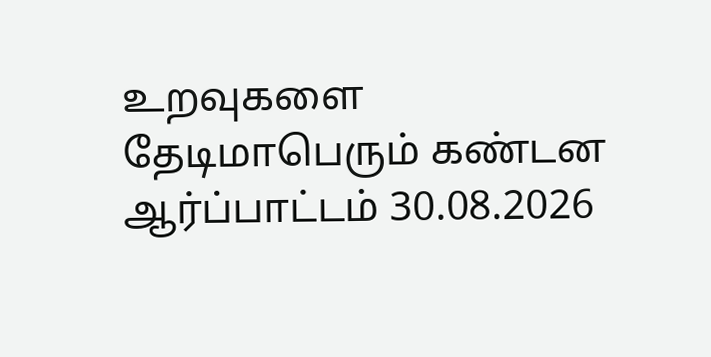உறவுகளை தேடிமாபெரும் கண்டன ஆர்ப்பாட்டம் 30.08.2026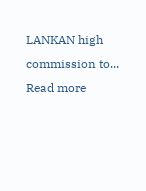LANKAN high commission to...
Read more